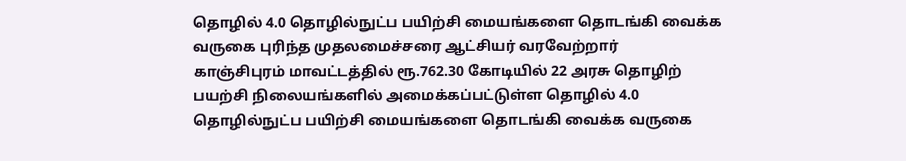தொழில் 4.0 தொழில்நுட்ப பயிற்சி மையங்களை தொடங்கி வைக்க வருகை புரிந்த முதலமைச்சரை ஆட்சியர் வரவேற்றார்
காஞ்சிபுரம் மாவட்டத்தில் ரூ.762.30 கோடியில் 22 அரசு தொழிற் பயற்சி நிலையங்களில் அமைக்கப்பட்டுள்ள தொழில் 4.0 தொழில்நுட்ப பயிற்சி மையங்களை தொடங்கி வைக்க வருகை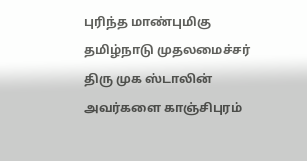புரிந்த மாண்புமிகு தமிழ்நாடு முதலமைச்சர் திரு முக ஸ்டாலின் அவர்களை காஞ்சிபுரம்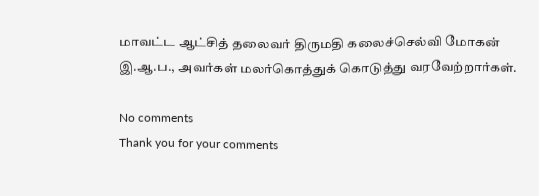மாவட்ட ஆட்சித் தலைவர் திருமதி கலைச்செல்வி மோகன் இ.ஆ.ப., அவர்கள் மலர்கொத்துக் கொடுத்து வரவேற்றார்கள்.

No comments
Thank you for your comments